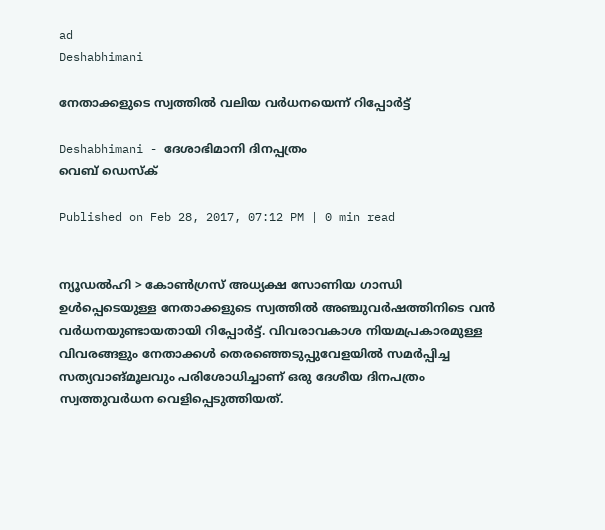ad
Deshabhimani

നേതാക്കളുടെ സ്വത്തില്‍ വലിയ വര്‍ധനയെന്ന് റിപ്പോര്‍ട്ട്

Deshabhimani - ദേശാഭിമാനി ദിനപ്പത്രം
വെബ് ഡെസ്ക്

Published on Feb 28, 2017, 07:12 PM | 0 min read


ന്യൂഡല്‍ഹി > കോണ്‍ഗ്രസ് അധ്യക്ഷ സോണിയ ഗാന്ധി ഉള്‍പ്പെടെയുള്ള നേതാക്കളുടെ സ്വത്തില്‍ അഞ്ചുവര്‍ഷത്തിനിടെ വന്‍ വര്‍ധനയുണ്ടായതായി റിപ്പോര്‍ട്ട്. വിവരാവകാശ നിയമപ്രകാരമുള്ള വിവരങ്ങളും നേതാക്കള്‍ തെരഞ്ഞെടുപ്പുവേളയില്‍ സമര്‍പ്പിച്ച സത്യവാങ്മൂലവും പരിശോധിച്ചാണ് ഒരു ദേശീയ ദിനപത്രം  സ്വത്തുവര്‍ധന വെളിപ്പെടുത്തിയത്.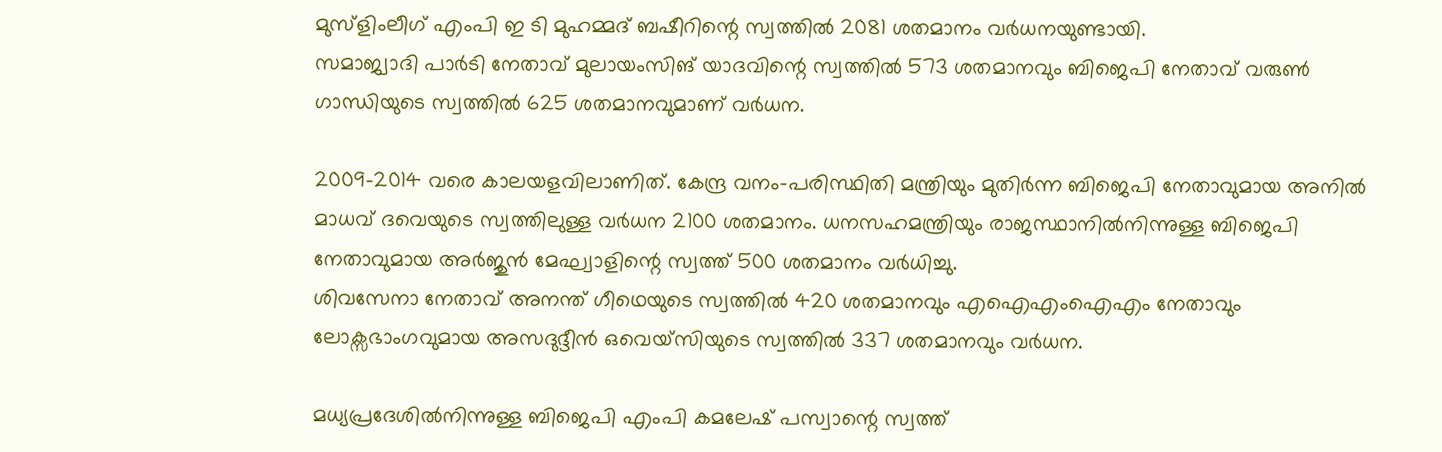മുസ്ളിംലീഗ് എംപി ഇ ടി മുഹമ്മദ് ബഷീറിന്റെ സ്വത്തില്‍ 2081 ശതമാനം വര്‍ധനയുണ്ടായി.
സമാജ്വാദി പാര്‍ടി നേതാവ് മുലായംസിങ് യാദവിന്റെ സ്വത്തില്‍ 573 ശതമാനവും ബിജെപി നേതാവ് വരുണ്‍ ഗാന്ധിയുടെ സ്വത്തില്‍ 625 ശതമാനവുമാണ് വര്‍ധന.

2009-2014 വരെ കാലയളവിലാണിത്. കേന്ദ്ര വനം-പരിസ്ഥിതി മന്ത്രിയും മുതിര്‍ന്ന ബിജെപി നേതാവുമായ അനില്‍ മാധവ് ദവെയുടെ സ്വത്തിലുള്ള വര്‍ധന 2100 ശതമാനം. ധനസഹമന്ത്രിയും രാജസ്ഥാനില്‍നിന്നുള്ള ബിജെപി നേതാവുമായ അര്‍ജുന്‍ മേഘ്വാളിന്റെ സ്വത്ത് 500 ശതമാനം വര്‍ധിച്ചു.
ശിവസേനാ നേതാവ് അനന്ത് ഗീഥെയുടെ സ്വത്തില്‍ 420 ശതമാനവും എഐഎംഐഎം നേതാവും ലോക്സഭാംഗവുമായ അസദുദ്ദീന്‍ ഒവെയ്സിയുടെ സ്വത്തില്‍ 337 ശതമാനവും വര്‍ധന.

മധ്യപ്രദേശില്‍നിന്നുള്ള ബിജെപി എംപി കമലേഷ് പസ്വാന്റെ സ്വത്ത്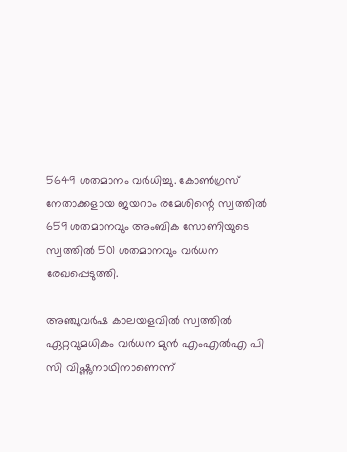5649 ശതമാനം വര്‍ധിച്ചു. കോണ്‍ഗ്രസ് നേതാക്കളായ ജയറാം രമേശിന്റെ സ്വത്തില്‍ 659 ശതമാനവും അംബിക സോണിയുടെ സ്വത്തില്‍ 501 ശതമാനവും വര്‍ധന രേഖപ്പെടുത്തി.

അഞ്ചുവര്‍ഷ കാലയളവില്‍ സ്വത്തില്‍ ഏറ്റവുമധികം വര്‍ധന മുന്‍ എംഎല്‍എ പി സി വിഷ്ണുനാഥിനാണെന്ന്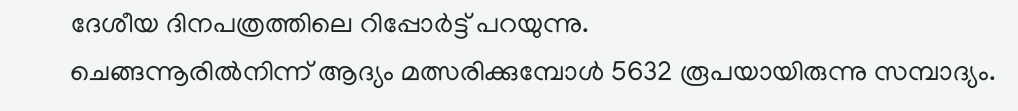ദേശീയ ദിനപത്രത്തിലെ റിപ്പോര്‍ട്ട് പറയുന്നു.
ചെങ്ങന്നൂരില്‍നിന്ന് ആദ്യം മത്സരിക്കുമ്പോള്‍ 5632 രൂപയായിരുന്നു സമ്പാദ്യം.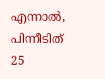എന്നാല്‍, പിന്നീടിത് 25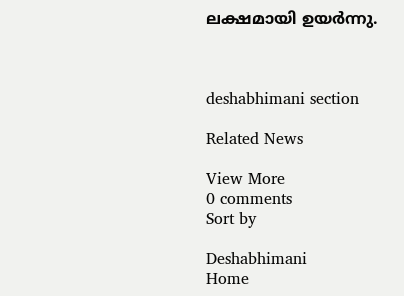ലക്ഷമായി ഉയര്‍ന്നു.



deshabhimani section

Related News

View More
0 comments
Sort by

Deshabhimani
Home